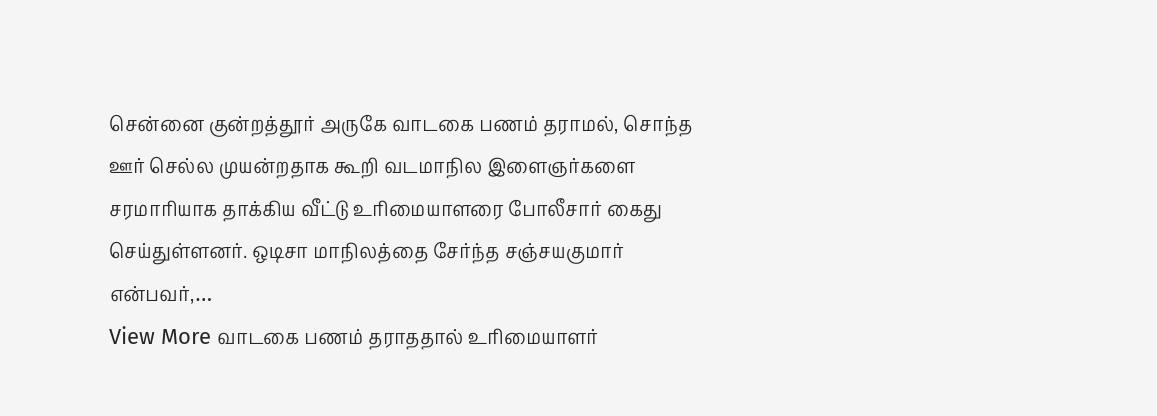சென்னை குன்றத்தூர் அருகே வாடகை பணம் தராமல், சொந்த ஊர் செல்ல முயன்றதாக கூறி வடமாநில இளைஞர்களை சரமாரியாக தாக்கிய வீட்டு உரிமையாளரை போலீசார் கைது செய்துள்ளனர். ஒடிசா மாநிலத்தை சேர்ந்த சஞ்சயகுமார் என்பவர்,…
View More வாடகை பணம் தராததால் உரிமையாளர்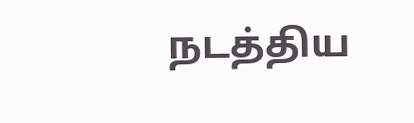நடத்திய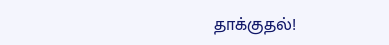தாக்குதல்!